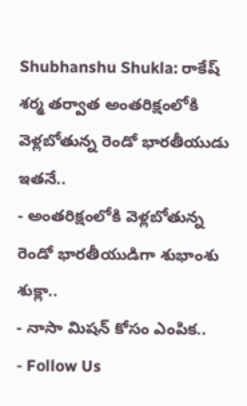Shubhanshu Shukla: రాకేష్ శర్మ తర్వాత అంతరిక్షంలోకి వెళ్లబోతున్న రెండో భారతీయుడు ఇతనే..
- అంతరిక్షంలోకి వెళ్లబోతున్న రెండో భారతీయుడిగా శుభాంశు శుక్లా..
- నాసా మిషన్ కోసం ఎంపిక..
- Follow Us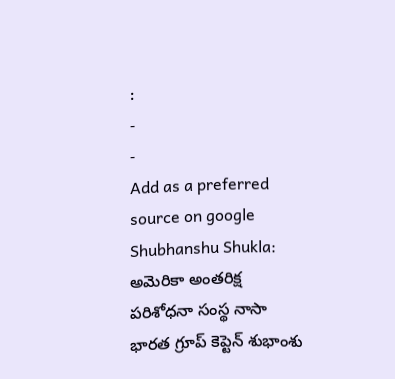:
-
-
Add as a preferred
source on google
Shubhanshu Shukla: అమెరికా అంతరిక్ష పరిశోధనా సంస్థ నాసా భారత గ్రూప్ కెప్టెన్ శుభాంశు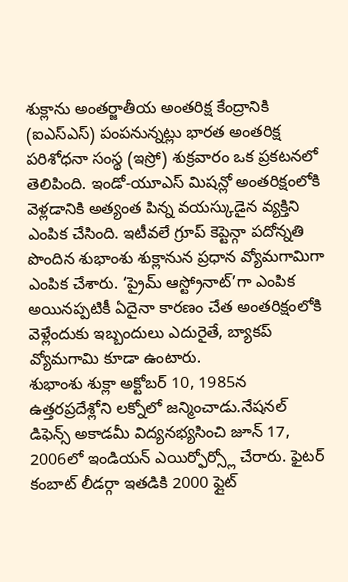శుక్లాను అంతర్జాతీయ అంతరిక్ష కేంద్రానికి (ఐఎస్ఎస్) పంపనున్నట్లు భారత అంతరిక్ష పరిశోధనా సంస్థ (ఇస్రో) శుక్రవారం ఒక ప్రకటనలో తెలిపింది. ఇండో-యూఎస్ మిషన్లో అంతరిక్షంలోకి వెళ్లడానికి అత్యంత పిన్న వయస్కుడైన వ్యక్తిని ఎంపిక చేసింది. ఇటీవలే గ్రూప్ కెప్టెన్గా పదోన్నతి పొందిన శుభాంశు శుక్లానున ప్రధాన వ్యోమగామిగా ఎంపిక చేశారు. ‘ప్రైమ్ ఆస్ట్రోనాట్’గా ఎంపిక అయినప్పటికీ ఏదైనా కారణం చేత అంతరిక్షంలోకి వెళ్లేందుకు ఇబ్బందులు ఎదురైతే, బ్యాకప్ వ్యోమగామి కూడా ఉంటారు.
శుభాంశు శుక్లా అక్టోబర్ 10, 1985న ఉత్తరప్రదేశ్లోని లక్నోలో జన్మించాడు.నేషనల్ డిఫెన్స్ అకాడమీ విద్యనభ్యసించి జూన్ 17, 2006లో ఇండియన్ ఎయిర్ఫోర్స్లో చేరారు. ఫైటర్ కంబాట్ లీడర్గా ఇతడికి 2000 ఫ్లైట్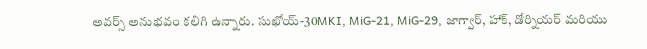అవర్స్ అనుభవం కలిగి ఉన్నారు. సుఖోయ్-30MKI, MiG-21, MiG-29, జాగ్వార్, హాక్, డోర్నియర్ మరియు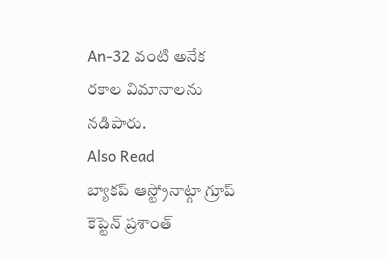An-32 వంటి అనేక రకాల విమానాలను నడిపారు.
Also Read
బ్యాకప్ ఆస్ట్రోనాట్గా గ్రూప్ కెప్టెన్ ప్రశాంత్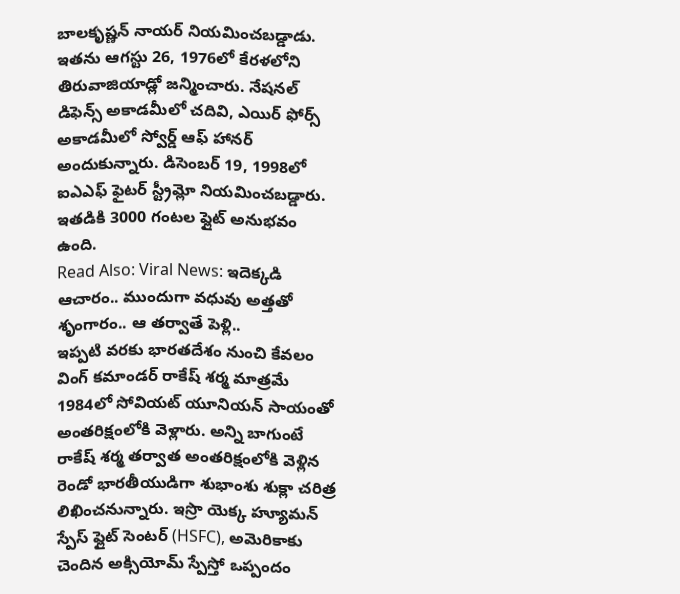బాలకృష్ణన్ నాయర్ నియమించబడ్డాడు. ఇతను ఆగస్టు 26, 1976లో కేరళలోని తిరువాజియాడ్లో జన్మించారు. నేషనల్ డిఫెన్స్ అకాడమీలో చదివి, ఎయిర్ ఫోర్స్ అకాడమీలో స్వోర్డ్ ఆఫ్ హానర్ అందుకున్నారు. డిసెంబర్ 19, 1998లో ఐఎఎఫ్ ఫైటర్ స్ట్రీమ్లో నియమించబడ్డారు. ఇతడికి 3000 గంటల ఫ్లైట్ అనుభవం ఉంది.
Read Also: Viral News: ఇదెక్కడి ఆచారం.. ముందుగా వధువు అత్తతో శృంగారం.. ఆ తర్వాతే పెళ్లి..
ఇప్పటి వరకు భారతదేశం నుంచి కేవలం వింగ్ కమాండర్ రాకేష్ శర్మ మాత్రమే 1984లో సోవియట్ యూనియన్ సాయంతో అంతరిక్షంలోకి వెళ్లారు. అన్ని బాగుంటే రాకేష్ శర్మ తర్వాత అంతరిక్షంలోకి వెళ్లిన రెండో భారతీయుడిగా శుభాంశు శుక్లా చరిత్ర లిఖించనున్నారు. ఇస్రొ యెక్క హ్యూమన్ స్పేస్ ఫ్లైట్ సెంటర్ (HSFC), అమెరికాకు చెందిన అక్సియోమ్ స్పేస్తో ఒప్పందం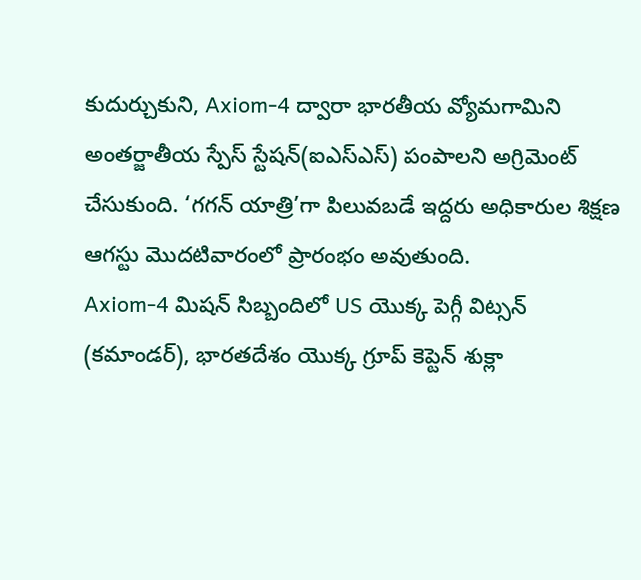కుదుర్చుకుని, Axiom-4 ద్వారా భారతీయ వ్యోమగామిని అంతర్జాతీయ స్పేస్ స్టేషన్(ఐఎస్ఎస్) పంపాలని అగ్రిమెంట్ చేసుకుంది. ‘గగన్ యాత్రి’గా పిలువబడే ఇద్దరు అధికారుల శిక్షణ ఆగస్టు మొదటివారంలో ప్రారంభం అవుతుంది.
Axiom-4 మిషన్ సిబ్బందిలో US యొక్క పెగ్గీ విట్సన్ (కమాండర్), భారతదేశం యొక్క గ్రూప్ కెప్టెన్ శుక్లా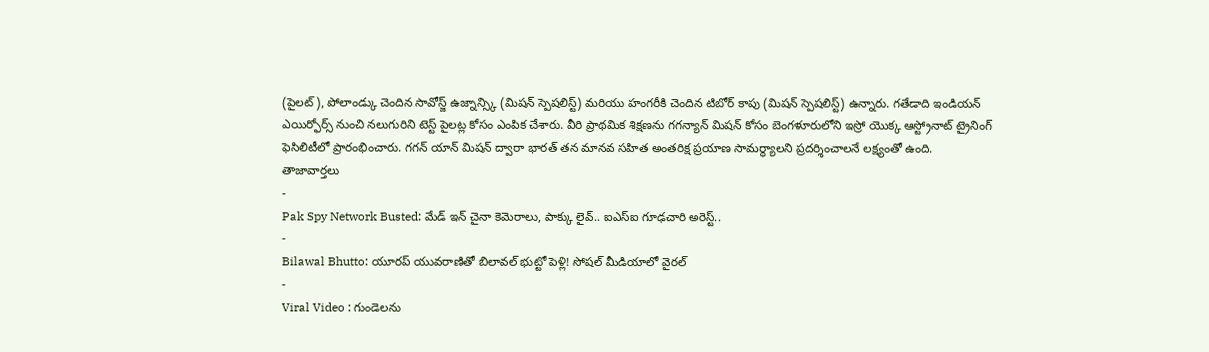(పైలట్), పోలాండ్కు చెందిన సావోస్జ్ ఉజ్నాన్స్కి (మిషన్ స్పెషలిస్ట్) మరియు హంగరీకి చెందిన టిబోర్ కాపు (మిషన్ స్పెషలిస్ట్) ఉన్నారు. గతేడాది ఇండియన్ ఎయిర్ఫోర్స్ నుంచి నలుగురిని టెస్ట్ పైలట్ల కోసం ఎంపిక చేశారు. వీరి ప్రాథమిక శిక్షణను గగన్యాన్ మిషన్ కోసం బెంగళూరులోని ఇస్రో యొక్క ఆస్ట్రోనాట్ ట్రైనింగ్ ఫెసిలిటీలో ప్రారంభించారు. గగన్ యాన్ మిషన్ ద్వారా భారత్ తన మానవ సహిత అంతరిక్ష ప్రయాణ సామర్థ్యాలని ప్రదర్శించాలనే లక్ష్యంతో ఉంది.
తాజావార్తలు
-
Pak Spy Network Busted: మేడ్ ఇన్ చైనా కెమెరాలు, పాక్కు లైవ్.. ఐఎస్ఐ గూఢచారి అరెస్ట్..
-
Bilawal Bhutto: యూరప్ యువరాణితో బిలావల్ భుట్టో పెళ్లి! సోషల్ మీడియాలో వైరల్
-
Viral Video : గుండెలను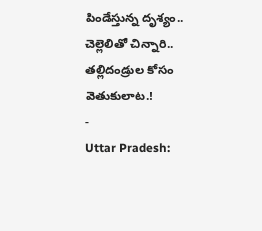పిండేస్తున్న దృశ్యం.. చెల్లెలితో చిన్నారి.. తల్లిదండ్రుల కోసం వెతుకులాట.!
-
Uttar Pradesh: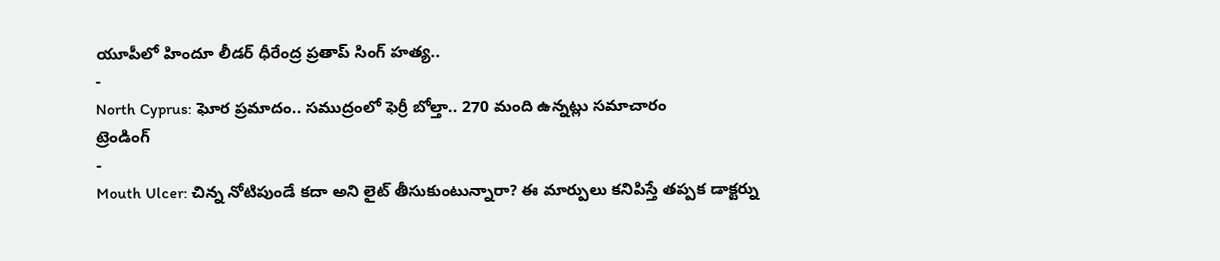యూపీలో హిందూ లీడర్ ధీరేంద్ర ప్రతాప్ సింగ్ హత్య..
-
North Cyprus: ఘోర ప్రమాదం.. సముద్రంలో ఫెర్రీ బోల్తా.. 270 మంది ఉన్నట్లు సమాచారం
ట్రెండింగ్
-
Mouth Ulcer: చిన్న నోటిపుండే కదా అని లైట్ తీసుకుంటున్నారా? ఈ మార్పులు కనిపిస్తే తప్పక డాక్టర్ను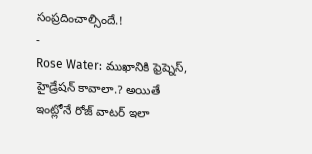సంప్రదించాల్సిందే.!
-
Rose Water: ముఖానికి ఫ్రెష్నెస్, హైడ్రేషన్ కావాలా.? అయితే ఇంట్లోనే రోజ్ వాటర్ ఇలా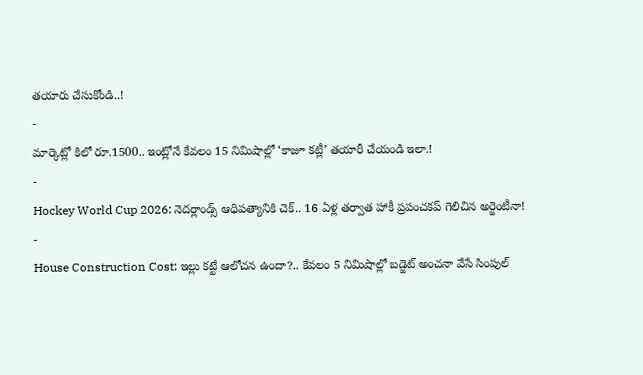తయారు చేసుకోండి..!
-
మార్కెట్లో కిలో రూ.1500.. ఇంట్లోనే కేవలం 15 నిమిషాల్లో ‘కాజూ కట్లీ’ తయారీ చేయండి ఇలా.!
-
Hockey World Cup 2026: నెదర్లాండ్స్ ఆధిపత్యానికి చెక్.. 16 ఏళ్ల తర్వాత హాకీ ప్రపంచకప్ గెలిచిన అర్జెంటీనా!
-
House Construction Cost: ఇల్లు కట్టే ఆలోచన ఉందా?.. కేవలం 5 నిమిషాల్లో బడ్జెట్ అంచనా వేసే సింపుల్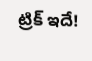ట్రిక్ ఇదే!